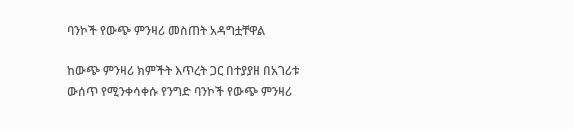ባንኮች የውጭ ምንዛሪ መስጠት አዳግቷቸዋል

ከውጭ ምንዛሪ ክምችት እጥረት ጋር በተያያዘ በአገሪቱ ውሰጥ የሚንቀሳቀሱ የንግድ ባንኮች የውጭ ምንዛሪ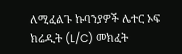ለሚፈልጉ ኩባንያዎች ሌተር ኦፍ ክሬዲት (L/C) መክፈት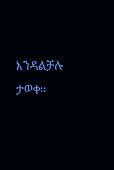እንዳልቻሉ ታወቀ፡፡